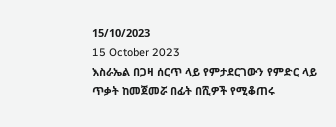15/10/2023
15 October 2023
እስራኤል በጋዛ ሰርጥ ላይ የምታደርገውን የምድር ላይ ጥቃት ከመጀመሯ በፊት በሺዎች የሚቆጠሩ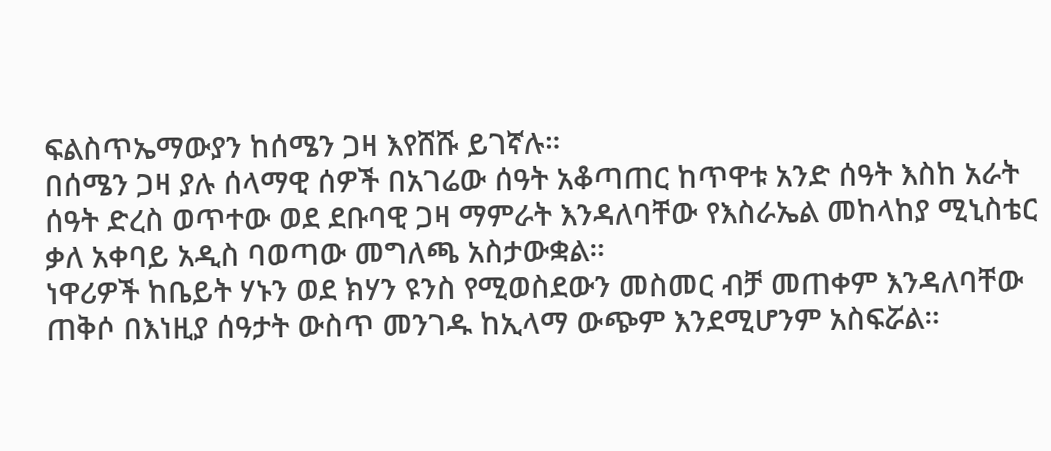ፍልስጥኤማውያን ከሰሜን ጋዛ እየሸሹ ይገኛሉ።
በሰሜን ጋዛ ያሉ ሰላማዊ ሰዎች በአገሬው ሰዓት አቆጣጠር ከጥዋቱ አንድ ሰዓት እስከ አራት ሰዓት ድረስ ወጥተው ወደ ደቡባዊ ጋዛ ማምራት እንዳለባቸው የእስራኤል መከላከያ ሚኒስቴር ቃለ አቀባይ አዲስ ባወጣው መግለጫ አስታውቋል።
ነዋሪዎች ከቤይት ሃኑን ወደ ክሃን ዩንስ የሚወስደውን መስመር ብቻ መጠቀም እንዳለባቸው ጠቅሶ በእነዚያ ሰዓታት ውስጥ መንገዱ ከኢላማ ውጭም እንደሚሆንም አስፍሯል።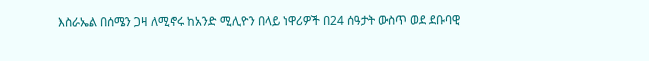እስራኤል በሰሜን ጋዛ ለሚኖሩ ከአንድ ሚሊዮን በላይ ነዋሪዎች በ24 ሰዓታት ውስጥ ወደ ደቡባዊ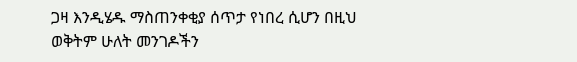ጋዛ እንዲሄዱ ማስጠንቀቂያ ሰጥታ የነበረ ሲሆን በዚህ ወቅትም ሁለት መንገዶችን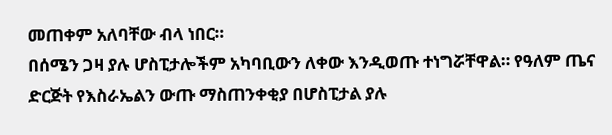መጠቀም አለባቸው ብላ ነበር።
በሰሜን ጋዛ ያሉ ሆስፒታሎችም አካባቢውን ለቀው እንዲወጡ ተነግሯቸዋል። የዓለም ጤና ድርጅት የእስራኤልን ውጡ ማስጠንቀቂያ በሆስፒታል ያሉ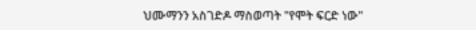ህሙማንን አስገድዶ ማስወጣት "የሞት ፍርድ ነው"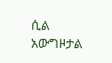ሲል አውግዞታል